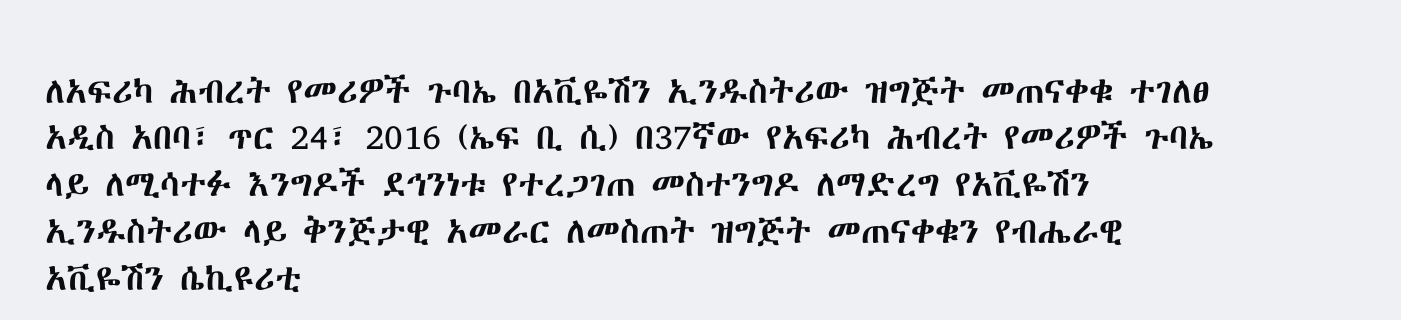ለአፍሪካ ሕብረት የመሪዎች ጉባኤ በአቪዬሽን ኢንዱስትሪው ዝግጅት መጠናቀቁ ተገለፀ
አዲስ አበባ፣ ጥር 24፣ 2016 (ኤፍ ቢ ሲ) በ37ኛው የአፍሪካ ሕብረት የመሪዎች ጉባኤ ላይ ለሚሳተፉ እንግዶች ደኅንነቱ የተረጋገጠ መስተንግዶ ለማድረግ የአቪዬሽን ኢንዱስትሪው ላይ ቅንጅታዊ አመራር ለመስጠት ዝግጅት መጠናቀቁን የብሔራዊ አቪዬሽን ሴኪዩሪቲ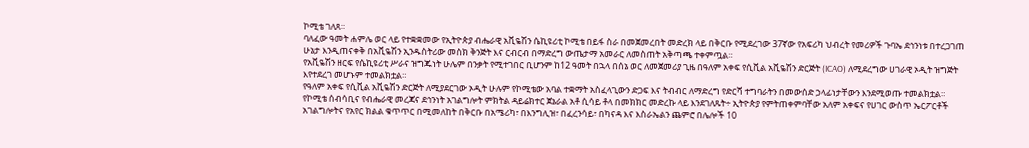ኮሚቴ ገለጸ።
ባለፈው ዓመት ሐምሌ ወር ላይ የተቋቋመው የኢትዮጵያ ብሔራዊ አቪዬሽን ሴኪዩሪቲ ኮሚቴ በይፋ ስራ በመጀመረበት መድረክ ላይ በቅርቡ የሚደረገው 37ኛው የአፍሪካ ህብረት የመሪዎች ጉባኤ ደኅንነቱ በተረጋገጠ ሁኔታ እንዲጠናቀቅ በአቪዬሽን ኢንዱስትሪው መስክ ቅንጅት እና ርብርብ በማድረግ ውጤታማ አመራር ለመስጠት አቅጣጫ ተቀምጧል።
የአቪዬሽን ዘርፍ የሴኪዩሪቲ ሥራና ዝግጁነት ሁሌም በንቃት የሚተገበር ቢሆንም ከ12 ዓመት በኋላ በሰኔ ወር ለመጀመሪያ ጊዜ በዓለም አቀፍ የሲቪል አቪዬሽን ድርጅት (ICAO) ለሚደረግው ሀገራዊ ኦዲት ዝግጅት እየተደረገ መሆኑም ተመልክቷል።
የዓለም አቀፍ የሲቪል አቪዬሽን ድርጅት ለሚያደርገው ኦዲት ሁሉም የኮሚቴው አባል ተቋማት አስፈላጊውን ድጋፍ እና ትብብር ለማድረግ የድርሻ ተግባራትን በመውሰድ ኃላፊነታቸውን እንደሚወጡ ተመልክቷል።
የኮሚቴ ሰብሳቢና የብሔራዊ መረጃና ደኅንነት አገልግሎት ምክትል ዳይሬክተር ጀኔራል አቶ ሲሳይ ቶላ በመክክር መድረኩ ላይ እንደገለጹት÷ ኢትዮጵያ የምትጠቀምባቸው አለም አቀፍና የሀገር ውስጥ ኤርፖርቶች አገልግሎትና የአየር ክልል ቁጥጥር በሚመለከት በቅርቡ በአሜሪካ፣ በእንግሊዝ፣ በፈረንሳይ፣ በካናዳ እና እስራኤልን ጨምሮ በሌሎች 10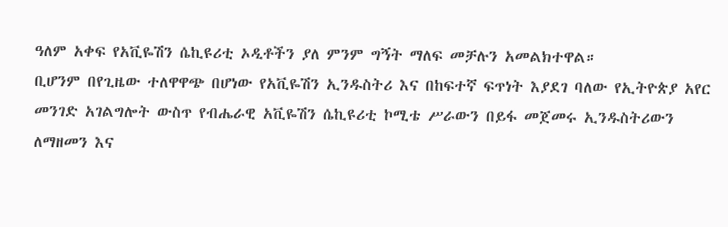ዓለም አቀፍ የአቪዬሽን ሴኪዩሪቲ ኦዲቶችን ያለ ምንም ግኝት ማለፍ መቻሉን አመልክተዋል።
ቢሆንም በየጊዜው ተለዋዋጭ በሆነው የአቪዬሽን ኢንዱስትሪ እና በከፍተኛ ፍጥነት እያደገ ባለው የኢትዮጵያ አየር መንገድ አገልግሎት ውስጥ የብሔራዊ አቪዬሽን ሴኪዩሪቲ ኮሚቴ ሥራውን በይፋ መጀመሩ ኢንዱስትሪውን ለማዘመን እና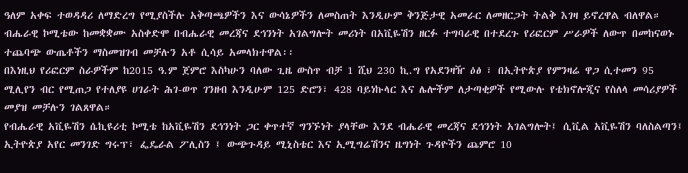ዓለም አቀፍ ተወዳዳሪ ለማድረግ የሚያስችሉ አቅጣጫዎችን እና ውሳኔዎችን ለመስጠት እንዲሁም ቅንጅታዊ አመራር ለመዘርጋት ትልቅ እገዛ ይኖረዋል ብለዋል።
ብሔራዊ ኮሚቴው ከመቋቋሙ አስቀድሞ በብሔራዊ መረጃና ደኅንነት አገልግሎት መሪነት በአቪዬሽን ዘርፉ ተግባራዊ በተደረጉ የሪፎርም ሥራዎች ለውጥ በመከናወኑ ተጨባጭ ውጤቶችን ማስመዝገብ መቻሉን አቶ ሲሳይ አመላክተዋል፡፡
በእነዚህ የሪፎርም ስራዎችም ከ2015 ዓ.ም ጀምሮ እስካሁን ባለው ጊዜ ውስጥ ብቻ 1 ሺህ 230 ኪ.ግ የአደንዛዥ ዕፅ ፣ በኢትዮጵያ የምንዛሬ ዋጋ ሲተመን 95 ሚሊየን ብር የሚጠጋ የተለያዩ ሀገራት ሕገ-ወጥ ገንዘብ እንዲሁም 125 ድሮን፣ 428 ባይነኩላር እና ሌሎችም ለታጣቂዎች የሚውሉ የቴክኖሎጂና የስለላ መሳሪያዎች መያዝ መቻሉን ገልጸዋል።
የብሔራዊ አቪዬሽን ሴኪዩሪቲ ኮሚቴ ከአቪዬሽን ደኅንነት ጋር ቀጥተኛ ግንኙነት ያላቸው እንደ ብሔራዊ መረጃና ደኅንነት አገልግሎት፤ ሲቪል አቪዬሽን ባለስልጣን፤ ኢትዮጵያ አየር መንገድ ግሩፕ፣ ፌዴራል ፖሊስን ፤ ውጭጉዳይ ሚኒስቴር እና ኢሚግሬሽንና ዜግነት ጉዳዮችን ጨምሮ 10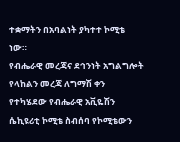ተቋማትን በአባልነት ያካተተ ኮሚቴ ነው።
የብሔራዊ መረጃና ደኅንነት አግልግሎት የላከልን መረጃ ለግማሽ ቀን የተካሄደው የብሔራዊ አቪዬሽን ሴኪዩሪቲ ኮሚቴ ስብሰባ የኮሚቴውን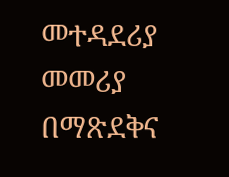መተዳደሪያ መመሪያ በማጽደቅና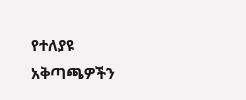የተለያዩ አቅጣጫዎችን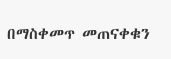በማስቀመጥ መጠናቀቁን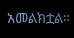አመልክቷል።